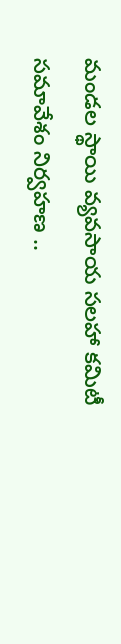మండల స్థాయి వ్యవసాయ సలహా కమిటీ సమావేశం నిర్వహణ ..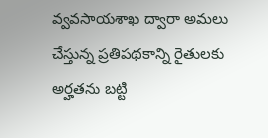వ్వవసాయశాఖ ద్వారా అమలు చేస్తున్న ప్రతిపథకాన్ని రైతులకు అర్హతను బట్టి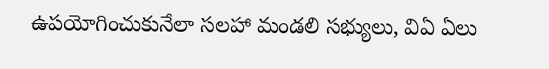ఉపయోగించుకునేలా సలహా మండలి సభ్యులు, విఏ ఏలు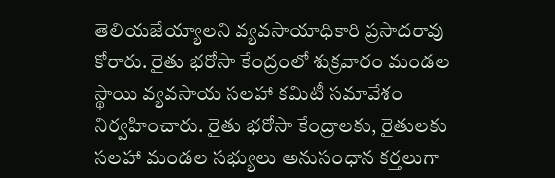తెలియజేయ్యాలని వ్యవసాయాధికారి ప్రసాదరావు కోరారు. రైతు భరోసా కేంద్రంలో శుక్రవారం మండల స్థాయి వ్యవసాయ సలహా కమిటీ సమావేశం నిర్వహించారు. రైతు భరోసా కేంద్రాలకు, రైతులకు సలహా మండల సభ్యులు అనుసంధాన కర్తలుగా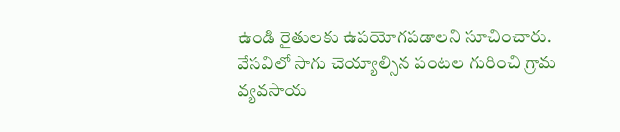ఉండి రైతులకు ఉపయోగపడాలని సూచించారు. వేసవిలో సాగు చెయ్యాల్సిన పంటల గురించి గ్రామ వ్యవసాయ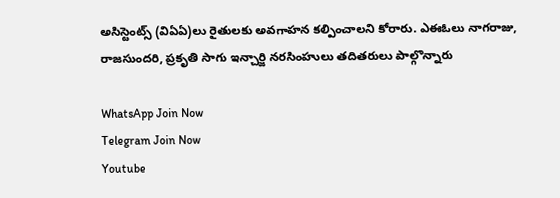అసిస్టెంట్స్ (విఏఏ)లు రైతులకు అవగాహన కల్పించాలని కోరారు. ఎఈఓలు నాగరాజు, రాజసుందరి, ప్రకృతి సాగు ఇన్చార్జి నరసింహులు తదితరులు పాల్గొన్నారు

WhatsApp Join Now
Telegram Join Now
Youtube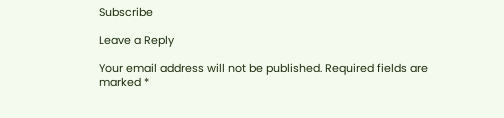Subscribe

Leave a Reply

Your email address will not be published. Required fields are marked *